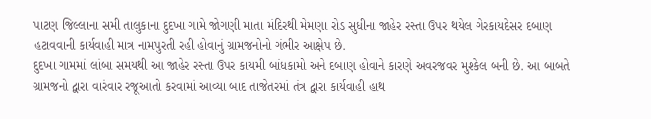પાટણ જિલ્લાના સમી તાલુકાના દુદખા ગામે જોગણી માતા મંદિરથી મેમણા રોડ સુધીના જાહેર રસ્તા ઉપર થયેલ ગેરકાયદેસર દબાણ હટાવવાની કાર્યવાહી માત્ર નામપુરતી રહી હોવાનું ગ્રામજનોનો ગંભીર આક્ષેપ છે.
દુદખા ગામમાં લાંબા સમયથી આ જાહેર રસ્તા ઉપર કાયમી બાંધકામો અને દબાણ હોવાને કારણે અવરજવર મુશ્કેલ બની છે. આ બાબતે ગ્રામજનો દ્વારા વારંવાર રજૂઆતો કરવામાં આવ્યા બાદ તાજેતરમાં તંત્ર દ્વારા કાર્યવાહી હાથ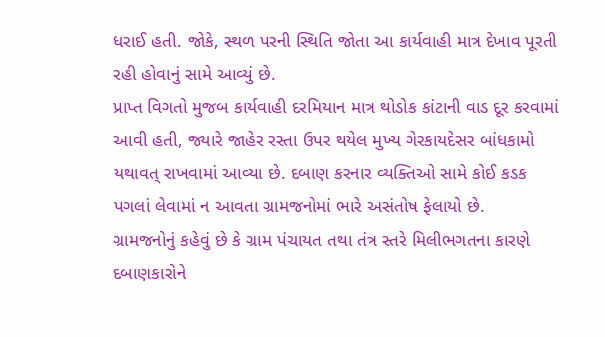ધરાઈ હતી. જોકે, સ્થળ પરની સ્થિતિ જોતા આ કાર્યવાહી માત્ર દેખાવ પૂરતી રહી હોવાનું સામે આવ્યું છે.
પ્રાપ્ત વિગતો મુજબ કાર્યવાહી દરમિયાન માત્ર થોડોક કાંટાની વાડ દૂર કરવામાં આવી હતી, જ્યારે જાહેર રસ્તા ઉપર થયેલ મુખ્ય ગેરકાયદેસર બાંધકામો યથાવત્ રાખવામાં આવ્યા છે. દબાણ કરનાર વ્યક્તિઓ સામે કોઈ કડક પગલાં લેવામાં ન આવતા ગ્રામજનોમાં ભારે અસંતોષ ફેલાયો છે.
ગ્રામજનોનું કહેવું છે કે ગ્રામ પંચાયત તથા તંત્ર સ્તરે મિલીભગતના કારણે દબાણકારોને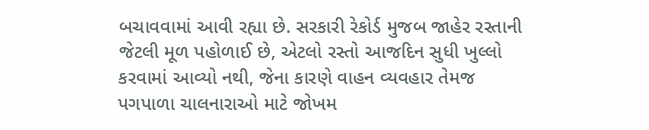બચાવવામાં આવી રહ્યા છે. સરકારી રેકોર્ડ મુજબ જાહેર રસ્તાની જેટલી મૂળ પહોળાઈ છે, એટલો રસ્તો આજદિન સુધી ખુલ્લો કરવામાં આવ્યો નથી, જેના કારણે વાહન વ્યવહાર તેમજ પગપાળા ચાલનારાઓ માટે જોખમ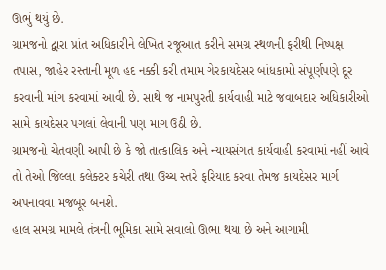ઊભું થયું છે.
ગ્રામજનો દ્વારા પ્રાંત અધિકારીને લેખિત રજૂઆત કરીને સમગ્ર સ્થળની ફરીથી નિષ્પક્ષ તપાસ, જાહેર રસ્તાની મૂળ હદ નક્કી કરી તમામ ગેરકાયદેસર બાંધકામો સંપૂર્ણપણે દૂર કરવાની માંગ કરવામાં આવી છે. સાથે જ નામપુરતી કાર્યવાહી માટે જવાબદાર અધિકારીઓ સામે કાયદેસર પગલાં લેવાની પણ માગ ઉઠી છે.
ગ્રામજનો ચેતવણી આપી છે કે જો તાત્કાલિક અને ન્યાયસંગત કાર્યવાહી કરવામાં નહીં આવે તો તેઓ જિલ્લા કલેક્ટર કચેરી તથા ઉચ્ચ સ્તરે ફરિયાદ કરવા તેમજ કાયદેસર માર્ગ અપનાવવા મજબૂર બનશે.
હાલ સમગ્ર મામલે તંત્રની ભૂમિકા સામે સવાલો ઊભા થયા છે અને આગામી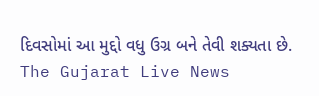દિવસોમાં આ મુદ્દો વધુ ઉગ્ર બને તેવી શક્યતા છે.
The Gujarat Live News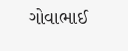ગોવાભાઈ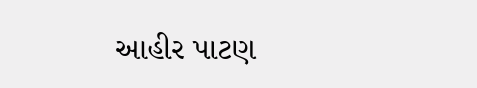આહીર પાટણ